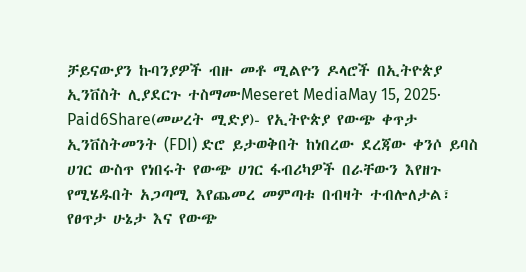ቻይናውያን ኩባንያዎች ብዙ መቶ ሚልዮን ዶላሮች በኢትዮጵያ ኢንቨስት ሊያደርጉ ተስማሙMeseret MediaMay 15, 2025∙ Paid6Share(መሠረት ሚድያ)- የኢትዮጵያ የውጭ ቀጥታ ኢንቨስትመንት (FDI) ድሮ ይታወቅበት ከነበረው ደረጃው ቀንሶ ይባስ ሀገር ውስጥ የነበሩት የውጭ ሀገር ፋብሪካዎች በራቸውን እየዘጉ የሚሄዱበት አጋጣሚ እየጨመረ መምጣቱ በብዛት ተብሎለታል፣ የፀጥታ ሁኔታ እና የውጭ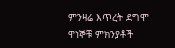ምንዛሬ እጥረት ደግሞ ዋነኞቹ ምክንያቶች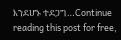እንደሆኑ ተደጋግ…Continue reading this post for free,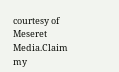courtesy of Meseret Media.Claim my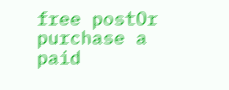free postOr purchase a paid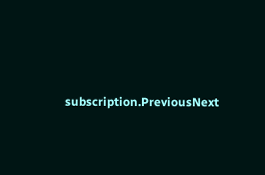subscription.PreviousNext